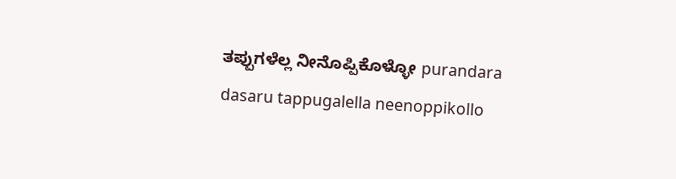ತಪ್ಪುಗಳೆಲ್ಲ ನೀನೊಪ್ಪಿಕೊಳ್ಳೋ purandara dasaru tappugalella neenoppikollo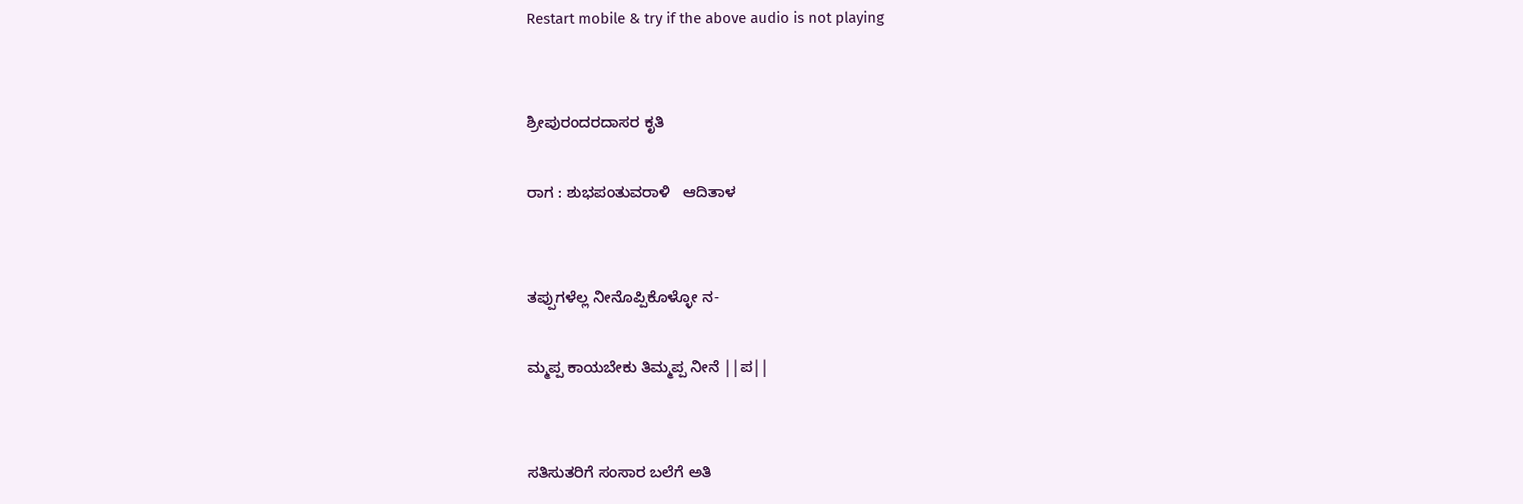Restart mobile & try if the above audio is not playing


ಶ್ರೀಪುರಂದರದಾಸರ ಕೃತಿ

ರಾಗ : ಶುಭಪಂತುವರಾಳಿ   ಆದಿತಾಳ


ತಪ್ಪುಗಳೆಲ್ಲ ನೀನೊಪ್ಪಿಕೊಳ್ಳೋ ನ-

ಮ್ಮಪ್ಪ ಕಾಯಬೇಕು ತಿಮ್ಮಪ್ಪ ನೀನೆ ||ಪ||


ಸತಿಸುತರಿಗೆ ಸಂಸಾರ ಬಲೆಗೆ ಅತಿ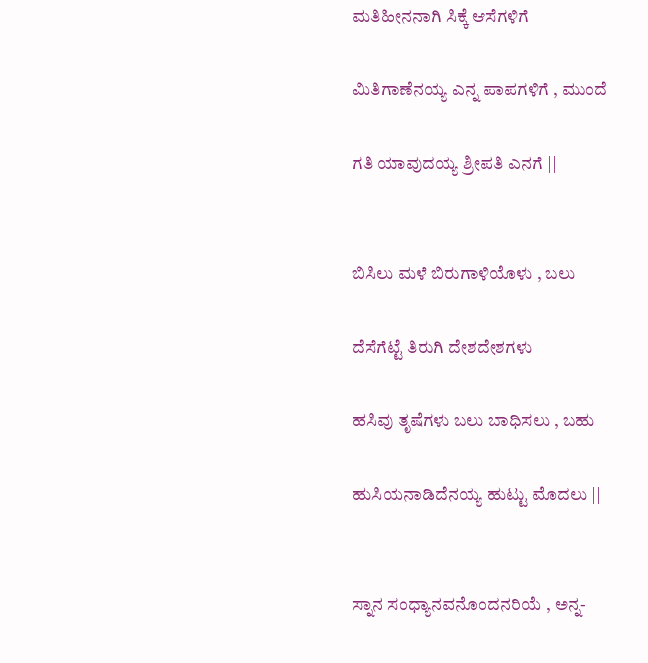ಮತಿಹೀನನಾಗಿ ಸಿಕ್ಕೆ ಆಸೆಗಳಿಗೆ

ಮಿತಿಗಾಣೆನಯ್ಯ ಎನ್ನ ಪಾಪಗಳಿಗೆ , ಮುಂದೆ

ಗತಿ ಯಾವುದಯ್ಯ ಶ್ರೀಪತಿ ಎನಗೆ ||


ಬಿಸಿಲು ಮಳೆ ಬಿರುಗಾಳಿಯೊಳು , ಬಲು

ದೆಸೆಗೆಟ್ಟೆ ತಿರುಗಿ ದೇಶದೇಶಗಳು

ಹಸಿವು ತೃಷೆಗಳು ಬಲು ಬಾಧಿಸಲು , ಬಹು

ಹುಸಿಯನಾಡಿದೆನಯ್ಯ ಹುಟ್ಟು ಮೊದಲು ||


ಸ್ನಾನ ಸಂಧ್ಯಾನವನೊಂದನರಿಯೆ , ಅನ್ನ-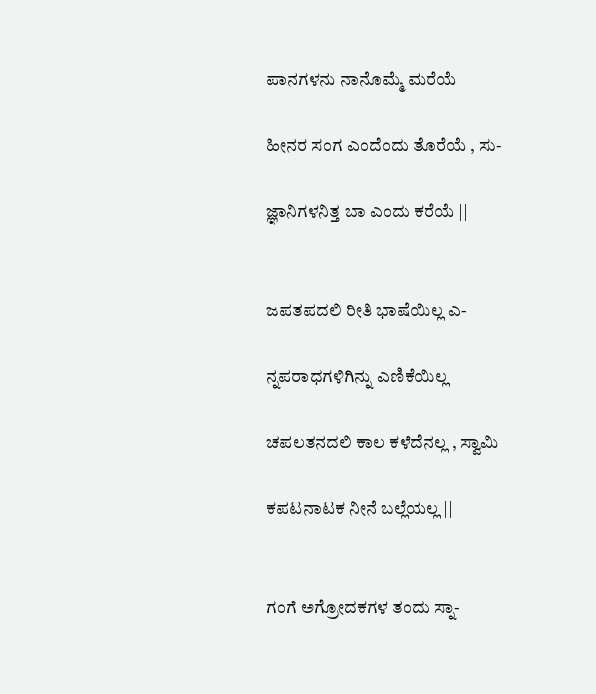ಪಾನಗಳನು ನಾನೊಮ್ಮೆ ಮರೆಯೆ

ಹೀನರ ಸಂಗ ಎಂದೆಂದು ತೊರೆಯೆ , ಸು-

ಜ್ಞಾನಿಗಳನಿತ್ತ ಬಾ ಎಂದು ಕರೆಯೆ ||


ಜಪತಪದಲಿ ರೀತಿ ಭಾಷೆಯಿಲ್ಲ ಎ-

ನ್ನಪರಾಧಗಳಿಗಿನ್ನು ಎಣಿಕೆಯಿಲ್ಲ

ಚಪಲತನದಲಿ ಕಾಲ ಕಳೆದೆನಲ್ಲ , ಸ್ವಾಮಿ

ಕಪಟನಾಟಕ ನೀನೆ ಬಲ್ಲೆಯಲ್ಲ ||


ಗಂಗೆ ಅಗ್ರೋದಕಗಳ ತಂದು ಸ್ನಾ-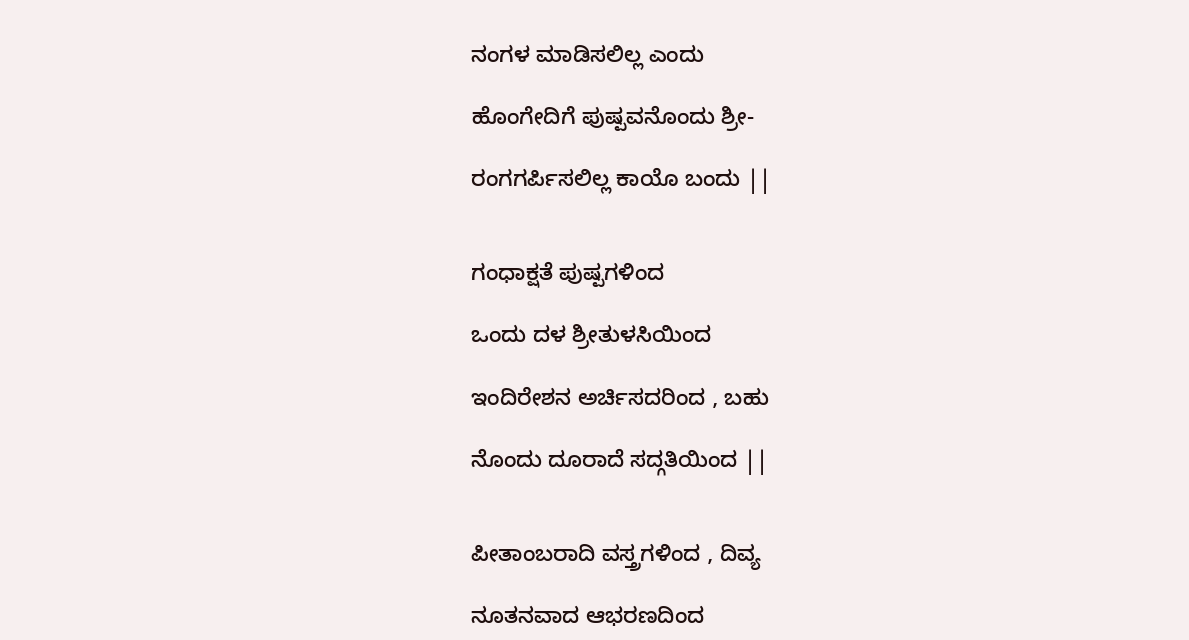ನಂಗಳ ಮಾಡಿಸಲಿಲ್ಲ ಎಂದು

ಹೊಂಗೇದಿಗೆ ಪುಷ್ಪವನೊಂದು ಶ್ರೀ-

ರಂಗಗರ್ಪಿಸಲಿಲ್ಲ ಕಾಯೊ ಬಂದು ||


ಗಂಧಾಕ್ಷತೆ ಪುಷ್ಪಗಳಿಂದ

ಒಂದು ದಳ ಶ್ರೀತುಳಸಿಯಿಂದ

ಇಂದಿರೇಶನ ಅರ್ಚಿಸದರಿಂದ , ಬಹು

ನೊಂದು ದೂರಾದೆ ಸದ್ಗತಿಯಿಂದ ||


ಪೀತಾಂಬರಾದಿ ವಸ್ತ್ರಗಳಿಂದ , ದಿವ್ಯ

ನೂತನವಾದ ಆಭರಣದಿಂದ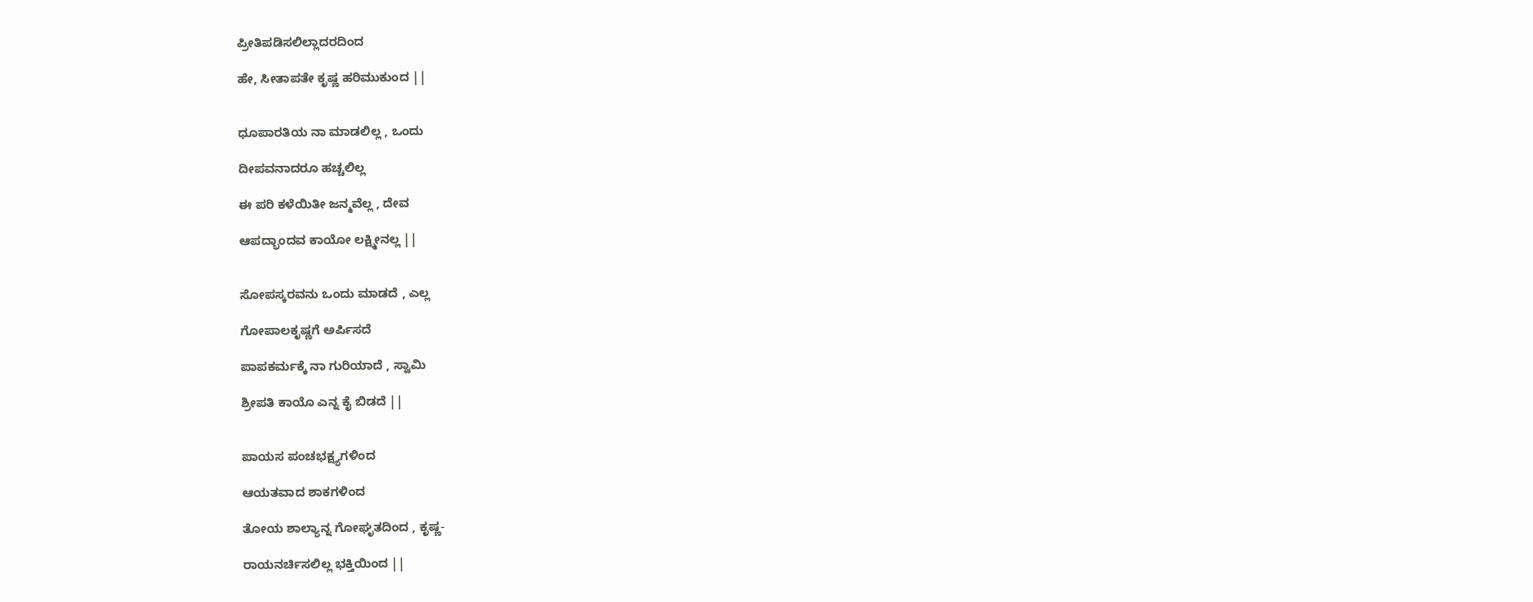ಪ್ರೀತಿಪಡಿಸಲಿಲ್ಲಾದರದಿಂದ

ಹೇ, ಸೀತಾಪತೇ ಕೃಷ್ಣ ಹರಿಮುಕುಂದ ||


ಧೂಪಾರತಿಯ ನಾ ಮಾಡಲಿಲ್ಲ , ಒಂದು

ದೀಪವನಾದರೂ ಹಚ್ಚಲಿಲ್ಲ

ಈ ಪರಿ ಕಳೆಯಿತೀ ಜನ್ಮವೆಲ್ಲ , ದೇವ

ಆಪದ್ಭಾಂದವ ಕಾಯೋ ಲಕ್ಷ್ಮೀನಲ್ಲ ||


ಸೋಪಸ್ಕರವನು ಒಂದು ಮಾಡದೆ , ಎಲ್ಲ

ಗೋಪಾಲಕೃಷ್ಣಗೆ ಅರ್ಪಿಸದೆ

ಪಾಪಕರ್ಮಕ್ಕೆ ನಾ ಗುರಿಯಾದೆ , ಸ್ವಾಮಿ

ಶ್ರೀಪತಿ ಕಾಯೊ ಎನ್ನ ಕೈ ಬಿಡದೆ ||


ಪಾಯಸ ಪಂಚಭಕ್ಷ್ಯಗಳಿಂದ

ಆಯತವಾದ ಶಾಕಗಳಿಂದ

ತೋಯ ಶಾಲ್ಯಾನ್ನ ಗೋಘೃತದಿಂದ , ಕೃಷ್ಣ-

ರಾಯನರ್ಚಿಸಲಿಲ್ಲ ಭಕ್ತಿಯಿಂದ ||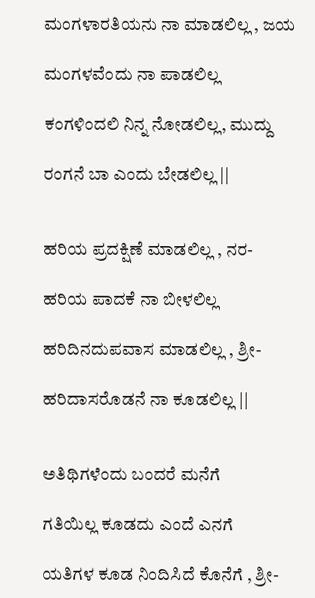ಮಂಗಳಾರತಿಯನು ನಾ ಮಾಡಲಿಲ್ಲ , ಜಯ

ಮಂಗಳವೆಂದು ನಾ ಪಾಡಲಿಲ್ಲ

ಕಂಗಳಿಂದಲಿ ನಿನ್ನ ನೋಡಲಿಲ್ಲ, ಮುದ್ದು

ರಂಗನೆ ಬಾ ಎಂದು ಬೇಡಲಿಲ್ಲ ||


ಹರಿಯ ಪ್ರದಕ್ಷಿಣೆ ಮಾಡಲಿಲ್ಲ , ನರ-

ಹರಿಯ ಪಾದಕೆ ನಾ ಬೀಳಲಿಲ್ಲ

ಹರಿದಿನದುಪವಾಸ ಮಾಡಲಿಲ್ಲ , ಶ್ರೀ-

ಹರಿದಾಸರೊಡನೆ ನಾ ಕೂಡಲಿಲ್ಲ ||


ಅತಿಥಿಗಳೆಂದು ಬಂದರೆ ಮನೆಗೆ

ಗತಿಯಿಲ್ಲ ಕೂಡದು ಎಂದೆ ಎನಗೆ

ಯತಿಗಳ ಕೂಡ ನಿಂದಿಸಿದೆ ಕೊನೆಗೆ , ಶ್ರೀ-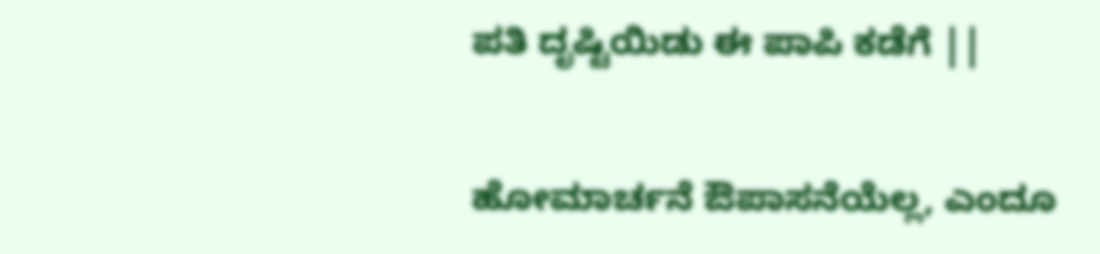ಪತಿ ದೃಷ್ಟಿಯಿಡು ಈ ಪಾಪಿ ಕಡೆಗೆ ||


ಹೋಮಾರ್ಚನೆ ಔಪಾಸನೆಯೆಲ್ಲ, ಎಂದೂ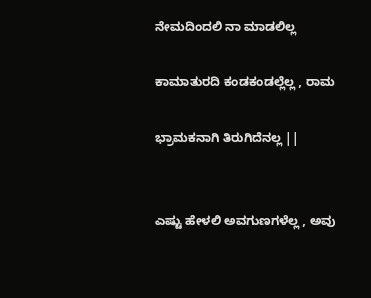ನೇಮದಿಂದಲಿ ನಾ ಮಾಡಲಿಲ್ಲ

ಕಾಮಾತುರದಿ ಕಂಡಕಂಡಲ್ಲೆಲ್ಲ , ರಾಮ

ಭ್ರಾಮಕನಾಗಿ ತಿರುಗಿದೆನಲ್ಲ ||


ಎಷ್ಟು ಹೇಳಲಿ ಅವಗುಣಗಳೆಲ್ಲ , ಅವು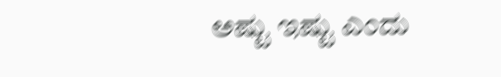ಅಷ್ಟು ಇಷ್ಟು ಎಂದು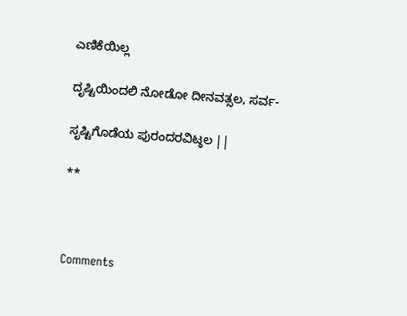ಎಣಿಕೆಯಿಲ್ಲ

ದೃಷ್ಟಿಯಿಂದಲಿ ನೋಡೋ ದೀನವತ್ಸಲ, ಸರ್ವ-

ಸೃಷ್ಟಿಗೊಡೆಯ ಪುರಂದರವಿಟ್ಠಲ ||

**



Comments